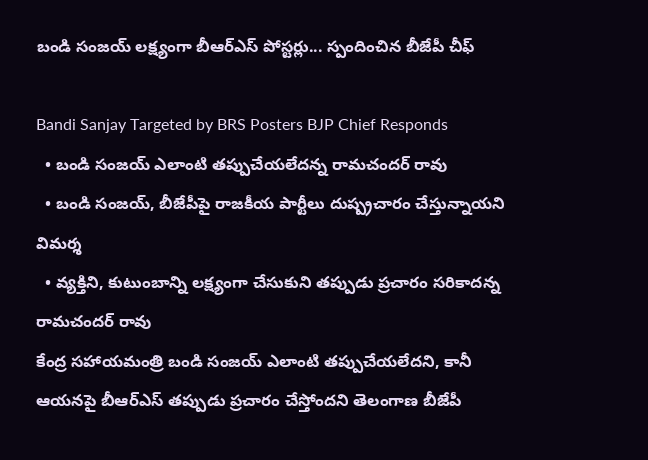బండి సంజయ్ లక్ష్యంగా బీఆర్ఎస్ పోస్టర్లు... స్పందించిన బీజేపీ చీఫ్

Bandi Sanjay Targeted by BRS Posters BJP Chief Responds
  • బండి సంజయ్ ఎలాంటి తప్పుచేయలేదన్న రామచందర్ రావు
  • బండి సంజయ్, బీజేపీపై రాజకీయ పార్టీలు దుష్ప్రచారం చేస్తున్నాయని విమర్శ
  • వ్యక్తిని, కుటుంబాన్ని లక్ష్యంగా చేసుకుని తప్పుడు ప్రచారం సరికాదన్న రామచందర్ రావు
కేంద్ర సహాయమంత్రి బండి సంజయ్ ఎలాంటి తప్పుచేయలేదని, కానీ ఆయనపై బీఆర్ఎస్ తప్పుడు ప్రచారం చేస్తోందని తెలంగాణ బీజేపీ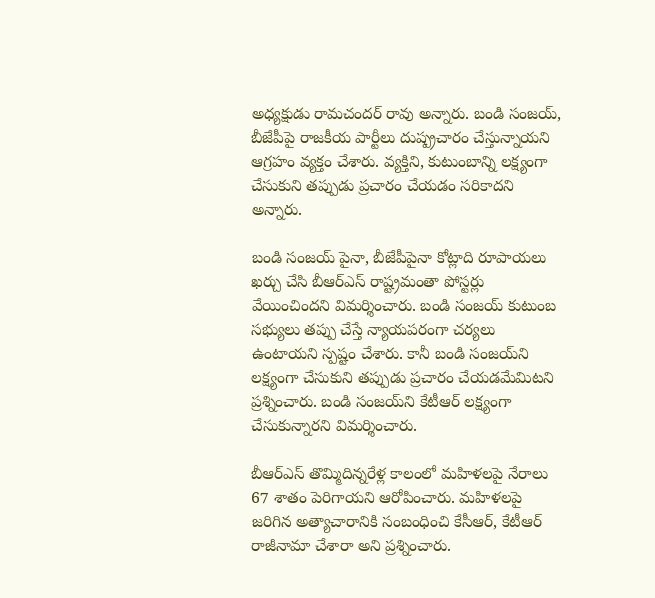అధ్యక్షుడు రామచందర్ రావు అన్నారు. బండి సంజయ్, బీజేపీపై రాజకీయ పార్టీలు దుష్ప్రచారం చేస్తున్నాయని ఆగ్రహం వ్యక్తం చేశారు. వ్యక్తిని, కుటుంబాన్ని లక్ష్యంగా చేసుకుని తప్పుడు ప్రచారం చేయడం సరికాదని అన్నారు.

బండి సంజయ్‌ పైనా, బీజేపీపైనా కోట్లాది రూపాయలు ఖర్చు చేసి బీఆర్ఎస్ రాష్ట్రమంతా పోస్టర్లు వేయించిందని విమర్శించారు. బండి సంజయ్ కుటుంబ సభ్యులు తప్పు చేస్తే న్యాయపరంగా చర్యలు ఉంటాయని స్పష్టం చేశారు. కానీ బండి సంజయ్‌ని లక్ష్యంగా చేసుకుని తప్పుడు ప్రచారం చేయడమేమిటని ప్రశ్నించారు. బండి సంజయ్‌ని కేటీఆర్ లక్ష్యంగా చేసుకున్నారని విమర్శించారు.

బీఆర్ఎస్ తొమ్మిదిన్నరేళ్ల కాలంలో మహిళలపై నేరాలు 67 శాతం పెరిగాయని ఆరోపించారు. మహిళలపై జరిగిన అత్యాచారానికి సంబంధించి కేసీఆర్, కేటీఆర్ రాజీనామా చేశారా అని ప్రశ్నించారు.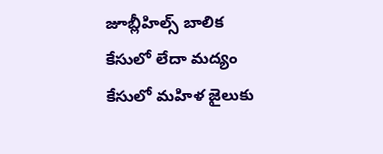జూబ్లీహిల్స్ బాలిక కేసులో లేదా మద్యం కేసులో మహిళ జైలుకు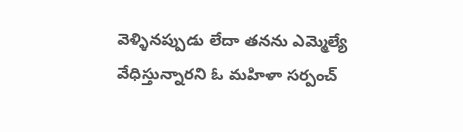వెళ్ళినప్పుడు లేదా తనను ఎమ్మెల్యే వేధిస్తున్నారని ఓ మహిళా సర్పంచ్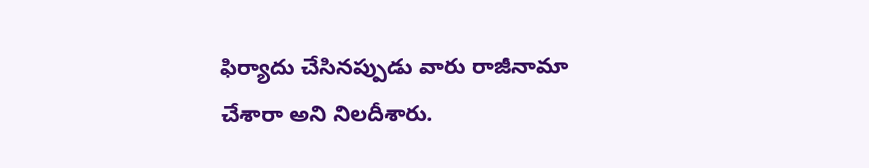ఫిర్యాదు చేసినప్పుడు వారు రాజీనామా చేశారా అని నిలదీశారు.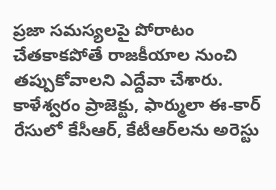ప్రజా సమస్యలపై పోరాటం చేతకాకపోతే రాజకీయాల నుంచి తప్పుకోవాలని ఎద్దేవా చేశారు. కాళేశ్వరం ప్రాజెక్టు, ఫార్ములా ఈ-కార్ రేసులో కేసీఆర్, కేటీఆర్‌లను అరెస్టు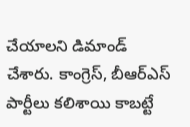చేయాలని డిమాండ్ చేశారు. కాంగ్రెస్, బీఆర్ఎస్ పార్టీలు కలిశాయి కాబట్టే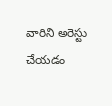వారిని అరెస్టు చేయడం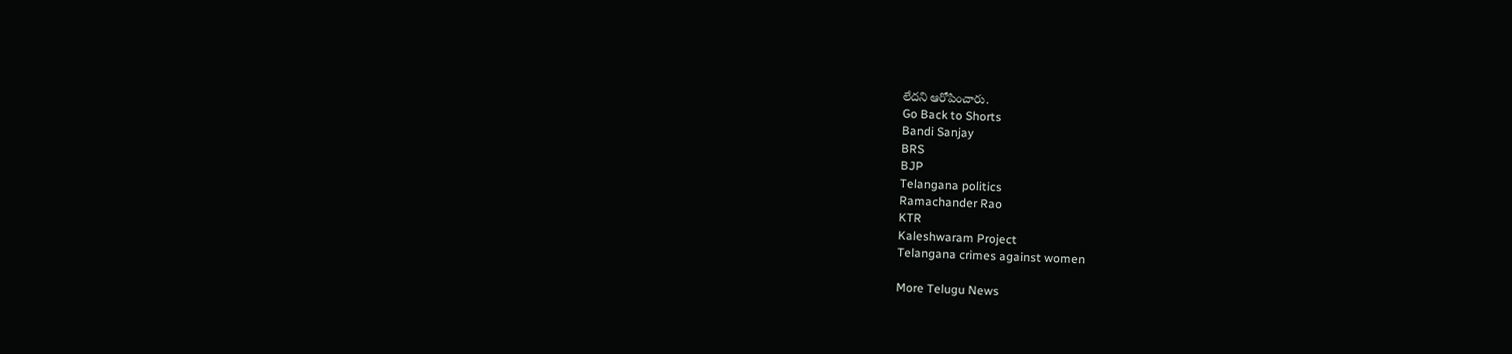లేదని ఆరోపించారు.
Go Back to Shorts
Bandi Sanjay
BRS
BJP
Telangana politics
Ramachander Rao
KTR
Kaleshwaram Project
Telangana crimes against women

More Telugu News